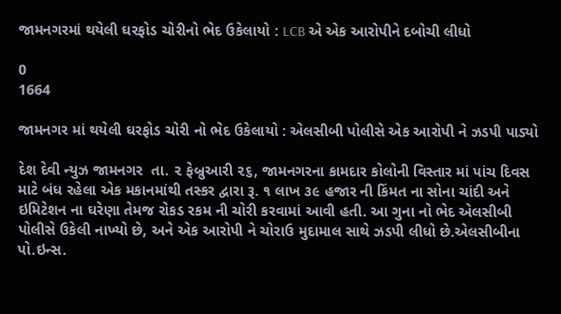જામનગરમાં થયેલી ઘરફોડ ચોરીનો ભેદ ઉકેલાયો : LCB એ એક આરોપીને દબોચી લીધો

0
1664

જામનગર માં થયેલી ઘરફોડ ચોરી નો ભેદ ઉકેલાયો : એલસીબી પોલીસે એક આરોપી ને ઝડપી પાડ્યો

દેશ દેવી ન્યુઝ જામનગર  તા. ૨ ફેબ્રુઆરી ૨૬, જામનગરના કામદાર કોલોની વિસ્તાર માં પાંચ દિવસ માટે બંધ રહેલા એક મકાનમાંથી તસ્કર દ્વારા રૂ. ૧ લાખ ૩૯ હજાર ની કિંમત ના સોના ચાંદી અને ઇમિટેશન ના ઘરેણા તેમજ રોકડ રકમ ની ચોરી કરવામાં આવી હતી. આ ગુના નો ભેદ એલસીબી પોલીસે ઉકેલી નાખ્યો છે, અને એક આરોપી ને ચોરાઉ મુદામાલ સાથે ઝડપી લીધો છે.એલસીબીના પો.ઇન્સ.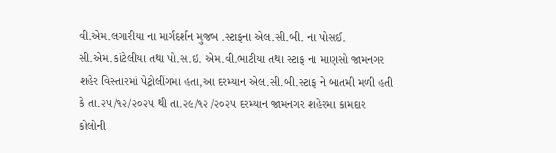વી.એમ.લગારીયા ના માર્ગદર્શન મુજબ .સ્ટાફના એલ.સી.બી. ના પોસઈ. સી.એમ.કાંટેલીયા તથા પો.સ.ઇ. એમ.વી.ભાટીયા તથા સ્ટાફ ના માણસો જામનગર શહેર વિસ્તારમાં પેટ્રોલીંગમા હતા,આ દરમ્યાન એલ.સી.બી.સ્ટાફ ને બાતમી મળી હતી કે તા.૨૫/૧૨/૨૦૨૫ થી તા.૨૯/૧૨ /૨૦૨૫ દરમ્યાન જામનગર શહેરમા કામદાર કોલોની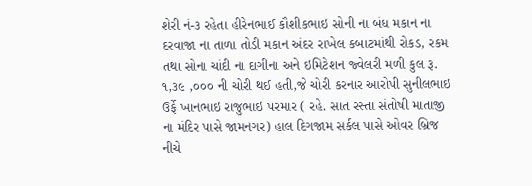શેરી નં-૩ રહેતા હીરેનભાઈ કૌશીકભાઇ સોની ના બંધ મકાન ના દરવાજા ના તાળા તોડી મકાન અંદર રાખેલ કબાટમાંથી રોકડ, રકમ તથા સોના ચાંદી ના દાગીના અને ઇમિટેશન જ્વેલરી મળી કુલ રૂ. ૧,૩૯ ,૦૦૦ ની ચોરી થઈ હતી,જે ચોરી કરનાર આરોપી સુનીલભાઇ ઉર્ફે ખાનભાઇ રાજુભાઇ પરમાર ( રહે. સાત રસ્તા સંતોષી માતાજી ના મંદિર પાસે જામનગર) હાલ દિગજામ સર્કલ પાસે ઓવર બ્રિજ નીચે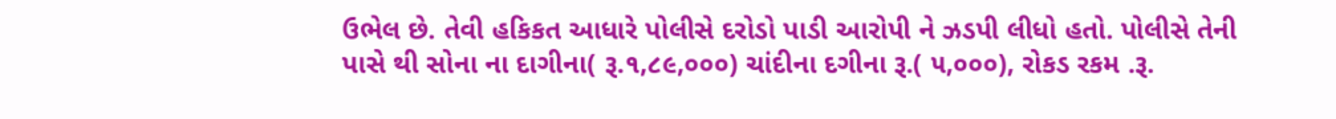ઉભેલ છે. તેવી હકિકત આધારે પોલીસે દરોડો પાડી આરોપી ને ઝડપી લીધો હતો. પોલીસે તેની પાસે થી સોના ના દાગીના( રૂ.૧,૮૯,૦૦૦) ચાંદીના દગીના રૂ.( ૫,૦૦૦), રોકડ રકમ .રૂ.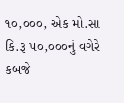૧૦,૦૦૦, એક મો.સા કિ.રૂ ૫૦,૦૦૦નું વગેરે કબજે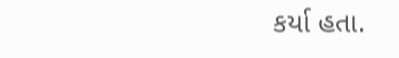કર્યા હતા.